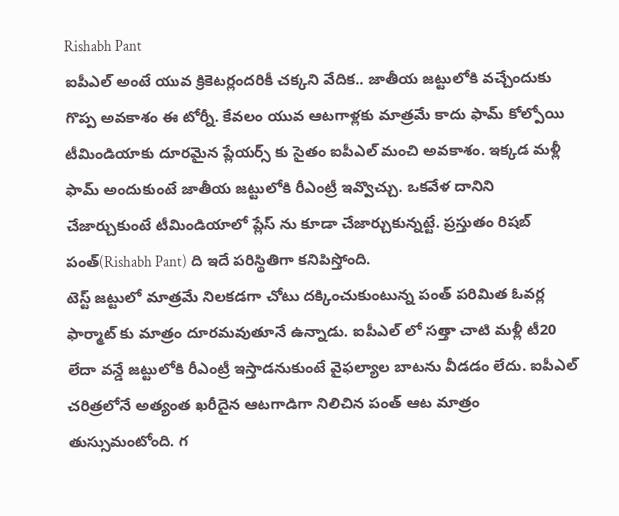Rishabh Pant
ఐపీఎల్ అంటే యువ క్రికెటర్లందరికీ చక్కని వేదిక.. జాతీయ జట్టులోకి వచ్చేందుకు గొప్ప అవకాశం ఈ టోర్నీ. కేవలం యువ ఆటగాళ్లకు మాత్రమే కాదు ఫామ్ కోల్పోయి టీమిండియాకు దూరమైన ప్లేయర్స్ కు సైతం ఐపీఎల్ మంచి అవకాశం. ఇక్కడ మళ్లీ ఫామ్ అందుకుంటే జాతీయ జట్టులోకి రీఎంట్రీ ఇవ్వొచ్చు. ఒకవేళ దానిని చేజార్చుకుంటే టీమిండియాలో ప్లేస్ ను కూడా చేజార్చుకున్నట్టే. ప్రస్తుతం రిషబ్ పంత్(Rishabh Pant) ది ఇదే పరిస్థితిగా కనిపిస్తోంది.
టెస్ట్ జట్టులో మాత్రమే నిలకడగా చోటు దక్కించుకుంటున్న పంత్ పరిమిత ఓవర్ల ఫార్మాట్ కు మాత్రం దూరమవుతూనే ఉన్నాడు. ఐపీఎల్ లో సత్తా చాటి మళ్లీ టీ20 లేదా వన్డే జట్టులోకి రీఎంట్రీ ఇస్తాడనుకుంటే వైఫల్యాల బాటను వీడడం లేదు. ఐపీఎల్ చరిత్రలోనే అత్యంత ఖరీదైన ఆటగాడిగా నిలిచిన పంత్ ఆట మాత్రం తుస్సుమంటోంది. గ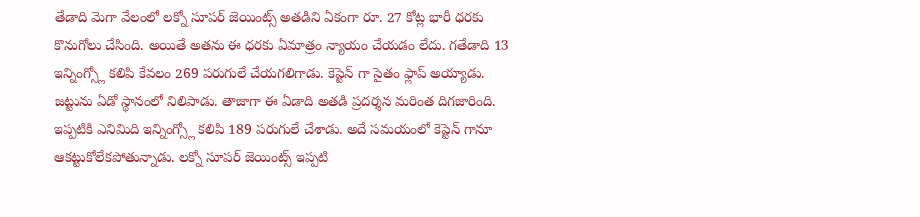తేడాది మెగా వేలంలో లక్నో సూపర్ జెయింట్స్ అతడిని ఏకంగా రూ. 27 కోట్ల భారీ ధరకు కొనుగోలు చేసింది. అయితే అతను ఈ ధరకు ఏమాత్రం న్యాయం చేయడం లేదు. గతేడాది 13 ఇన్నింగ్స్లో కలిపి కేవలం 269 పరుగులే చేయగలిగాడు. కెప్టెన్ గా సైతం ఫ్లాప్ అయ్యాడు. జట్టును ఏడో స్థానంలో నిలిపాడు. తాజాగా ఈ ఏడాది అతడి ప్రదర్శన మరింత దిగజారింది. ఇప్పటికి ఎనిమిది ఇన్నింగ్స్లో కలిపి 189 పరుగులే చేశాడు. అదే సమయంలో కెప్టెన్ గానూ ఆకట్టుకోలేకపోతున్నాడు. లక్నో సూపర్ జెయింట్స్ ఇప్పటి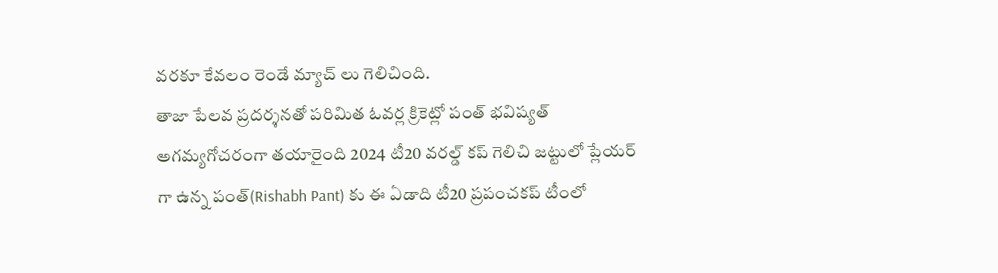వరకూ కేవలం రెండే మ్యాచ్ లు గెలిచింది.
తాజా పేలవ ప్రదర్శనతో పరిమిత ఓవర్ల క్రికెట్లో పంత్ భవిష్యత్ అగమ్యగోచరంగా తయారైంది 2024 టీ20 వరల్డ్ కప్ గెలిచి జట్టులో ప్లేయర్ గా ఉన్న పంత్(Rishabh Pant) కు ఈ ఏడాది టీ20 ప్రపంచకప్ టీంలో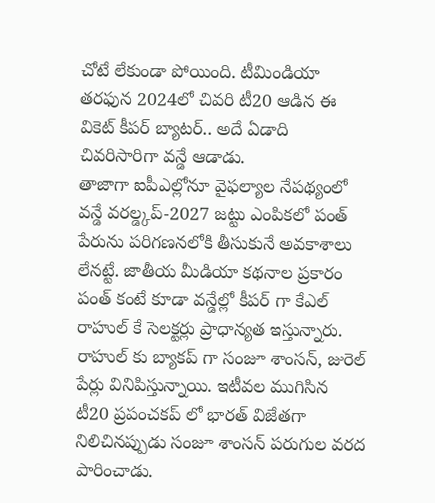చోటే లేకుండా పోయింది. టీమిండియా తరఫున 2024లో చివరి టీ20 ఆడిన ఈ వికెట్ కీపర్ బ్యాటర్.. అదే ఏడాది చివరిసారిగా వన్డే ఆడాడు.
తాజాగా ఐపీఎల్లోనూ వైఫల్యాల నేపథ్యంలో వన్డే వరల్డ్కప్-2027 జట్టు ఎంపికలో పంత్ పేరును పరిగణనలోకి తీసుకునే అవకాశాలు లేనట్టే. జాతీయ మీడియా కథనాల ప్రకారం పంత్ కంటే కూడా వన్డేల్లో కీపర్ గా కేఎల్ రాహుల్ కే సెలక్టర్లు ప్రాధాన్యత ఇస్తున్నారు. రాహుల్ కు బ్యాకప్ గా సంజూ శాంసన్, జురెల్ పేర్లు వినిపిస్తున్నాయి. ఇటీవల ముగిసిన టీ20 ప్రపంచకప్ లో భారత్ విజేతగా నిలిచినప్పుడు సంజూ శాంసన్ పరుగుల వరద పారించాడు.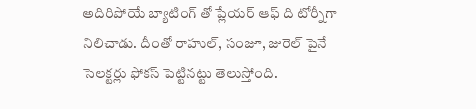అదిరిపోయే బ్యాటింగ్ తో ప్లేయర్ ఆఫ్ ది టోర్నీగా నిలిచాడు. దీంతో రాహుల్, సంజూ, జురెల్ పైనే సెలక్టర్లు ఫోకస్ పెట్టినట్టు తెలుస్తోంది.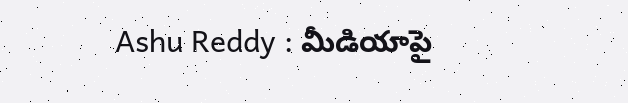Ashu Reddy : మీడియాపై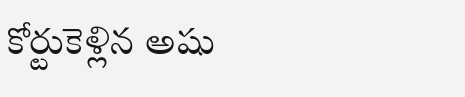కోర్టుకెళ్లిన అషు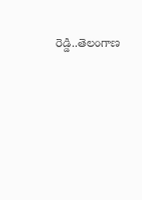రెడ్డి..తెలంగాణ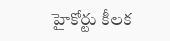హైకోర్టు కీలక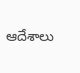ఆదేశాలు